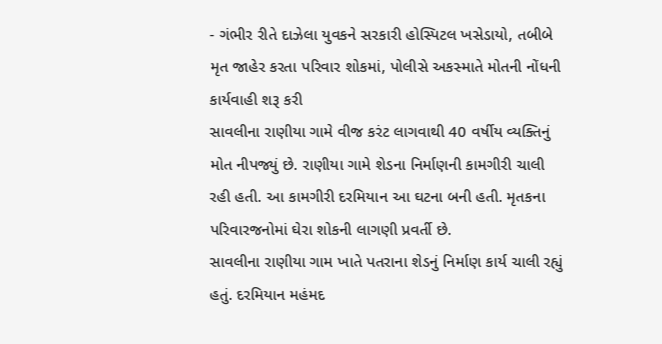- ગંભીર રીતે દાઝેલા યુવકને સરકારી હોસ્પિટલ ખસેડાયો, તબીબે મૃત જાહેર કરતા પરિવાર શોકમાં, પોલીસે અકસ્માતે મોતની નોંધની કાર્યવાહી શરૂ કરી
સાવલીના રાણીયા ગામે વીજ કરંટ લાગવાથી 40 વર્ષીય વ્યક્તિનું મોત નીપજ્યું છે. રાણીયા ગામે શેડના નિર્માણની કામગીરી ચાલી રહી હતી. આ કામગીરી દરમિયાન આ ઘટના બની હતી. મૃતકના પરિવારજનોમાં ઘેરા શોકની લાગણી પ્રવર્તી છે.
સાવલીના રાણીયા ગામ ખાતે પતરાના શેડનું નિર્માણ કાર્ય ચાલી રહ્યું હતું. દરમિયાન મહંમદ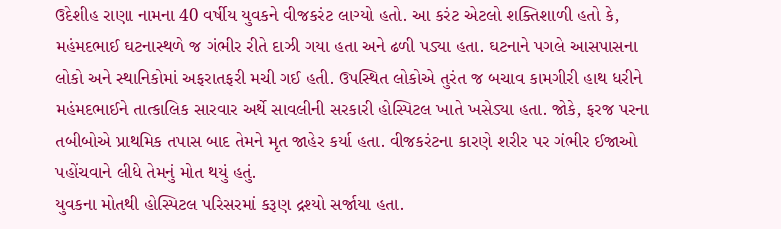ઉદેશીહ રાણા નામના 40 વર્ષીય યુવકને વીજકરંટ લાગ્યો હતો. આ કરંટ એટલો શક્તિશાળી હતો કે, મહંમદભાઈ ઘટનાસ્થળે જ ગંભીર રીતે દાઝી ગયા હતા અને ઢળી પડ્યા હતા. ઘટનાને પગલે આસપાસના લોકો અને સ્થાનિકોમાં અફરાતફરી મચી ગઈ હતી. ઉપસ્થિત લોકોએ તુરંત જ બચાવ કામગીરી હાથ ધરીને મહંમદભાઈને તાત્કાલિક સારવાર અર્થે સાવલીની સરકારી હોસ્પિટલ ખાતે ખસેડ્યા હતા. જોકે, ફરજ પરના તબીબોએ પ્રાથમિક તપાસ બાદ તેમને મૃત જાહેર કર્યા હતા. વીજકરંટના કારણે શરીર પર ગંભીર ઈજાઓ પહોંચવાને લીધે તેમનું મોત થયું હતું.
યુવકના મોતથી હોસ્પિટલ પરિસરમાં કરૂણ દ્રશ્યો સર્જાયા હતા.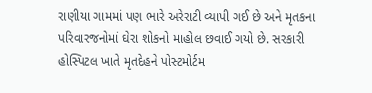રાણીયા ગામમાં પણ ભારે અરેરાટી વ્યાપી ગઈ છે અને મૃતકના પરિવારજનોમાં ઘેરા શોકનો માહોલ છવાઈ ગયો છે. સરકારી હોસ્પિટલ ખાતે મૃતદેહને પોસ્ટમોર્ટમ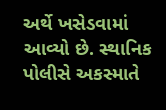અર્થે ખસેડવામાં આવ્યો છે. સ્થાનિક પોલીસે અકસ્માતે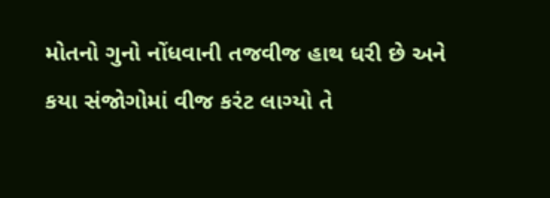મોતનો ગુનો નોંધવાની તજવીજ હાથ ધરી છે અને કયા સંજોગોમાં વીજ કરંટ લાગ્યો તે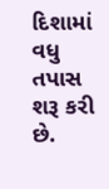દિશામાં વધુ તપાસ શરૂ કરી છે.